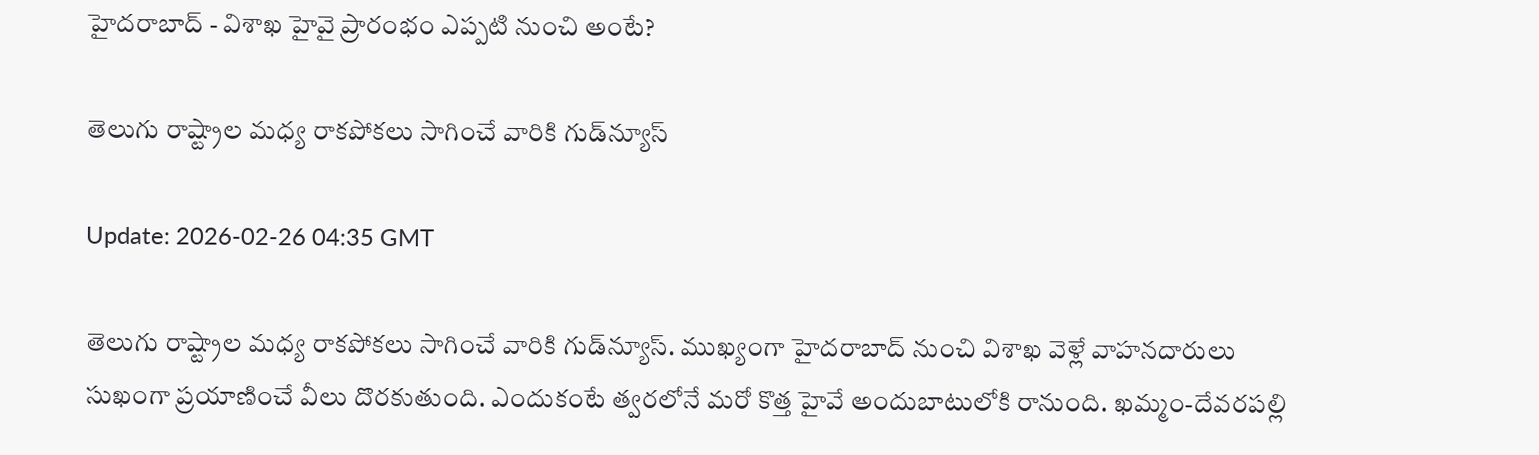హైదరాబాద్ - విశాఖ హైవై ప్రారంభం ఎప్పటి నుంచి అంటే?

తెలుగు రాష్ట్రాల మధ్య రాకపోకలు సాగించే వారికి గుడ్‌న్యూస్

Update: 2026-02-26 04:35 GMT

తెలుగు రాష్ట్రాల మధ్య రాకపోకలు సాగించే వారికి గుడ్‌న్యూస్. ముఖ్యంగా హైదరాబాద్ నుంచి విశాఖ వెళ్లే వాహనదారులు సుఖంగా ప్రయాణించే వీలు దొరకుతుంది. ఎందుకంటే త్వరలోనే మరో కొత్త హైవే అందుబాటులోకి రానుంది. ఖమ్మం-దేవరపల్లి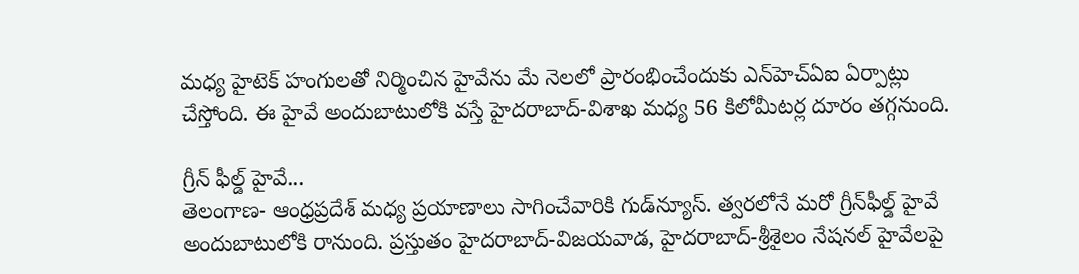మధ్య హైటెక్ హంగులతో నిర్మించిన హైవేను మే నెలలో ప్రారంభించేందుకు ఎన్‌హెచ్ఏఐ ఏర్పాట్లు చేస్తోంది. ఈ హైవే అందుబాటులోకి వస్తే హైదరాబాద్-విశాఖ మధ్య 56 కిలోమీటర్ల దూరం తగ్గనుంది.

గ్రీన్ ఫీల్డ్ హైవే...
తెలంగాణ- ఆంధ్రప్రదేశ్ మధ్య ప్రయాణాలు సాగించేవారికి గుడ్‌న్యూస్. త్వరలోనే మరో గ్రీన్‌ఫీల్డ్‌ హైవే అందుబాటులోకి రానుంది. ప్రస్తుతం హైదరాబాద్-విజయవాడ, హైదరాబాద్-శ్రీశైలం నేషనల్ హైవేలపై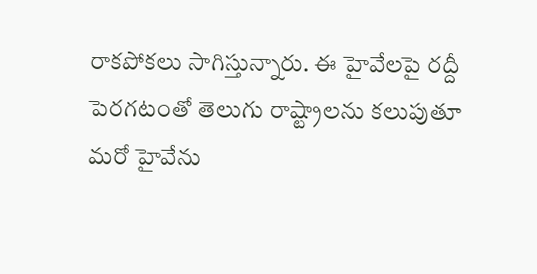రాకపోకలు సాగిస్తున్నారు. ఈ హైవేలపై రద్దీ పెరగటంతో తెలుగు రాష్ట్రాలను కలుపుతూ మరో హైవేను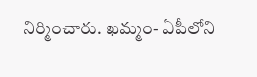నిర్మించారు. ఖమ్మం- ఏపీలోని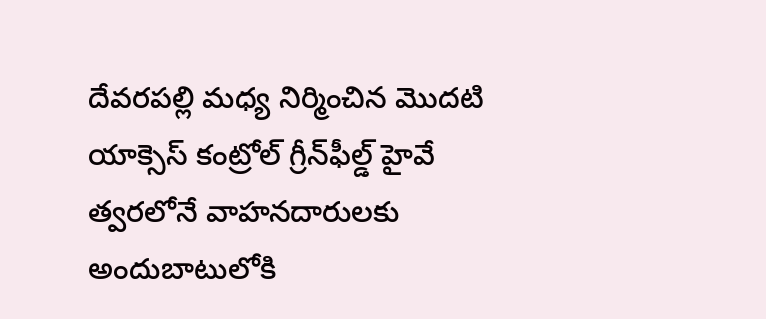దేవరపల్లి మధ్య నిర్మించిన మొదటి యాక్సెస్‌ కంట్రోల్‌ గ్రీన్‌ఫీల్డ్‌ హైవే త్వరలోనే వాహనదారులకు అందుబాటులోకి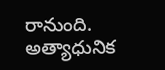రానుంది. అత్యాధునిక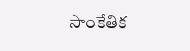సాంకేతిక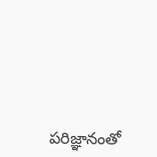పరిజ్ఞానంతో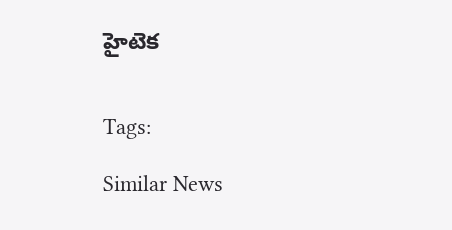హైటెక


Tags:

Similar News